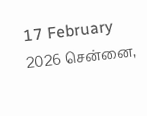17 February 2026 சென்னை,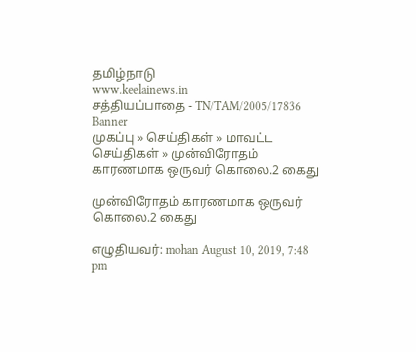தமிழ்நாடு
www.keelainews.in
சத்தியப்பாதை - TN/TAM/2005/17836
Banner
முகப்பு » செய்திகள் » மாவட்ட செய்திகள் » முன்விரோதம் காரணமாக ஒருவர் கொலை.2 கைது

முன்விரோதம் காரணமாக ஒருவர் கொலை.2 கைது

எழுதியவர்: mohan August 10, 2019, 7:48 pm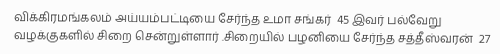விக்கிரமங்கலம் அய்யம்பட்டியை சேர்ந்த உமா சங்கர்  45 இவர் பல்வேறு வழக்குகளில் சிறை சென்றுள்ளார் .சிறையில் பழனியை சேர்ந்த சத்தீஸ்வரன்  27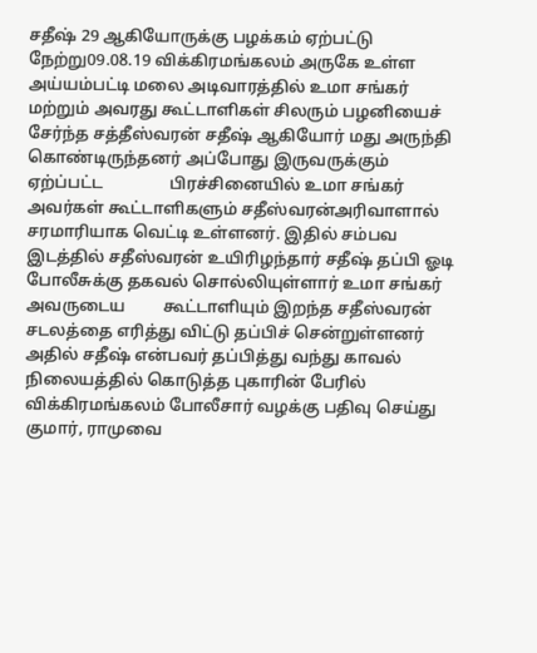சதீஷ் 29 ஆகியோருக்கு பழக்கம் ஏற்பட்டு நேற்று09.08.19 விக்கிரமங்கலம் அருகே உள்ள அய்யம்பட்டி மலை அடிவாரத்தில் உமா சங்கர் மற்றும் அவரது கூட்டாளிகள் சிலரும் பழனியைச்              சேர்ந்த சத்தீஸ்வரன் சதீஷ் ஆகியோர் மது அருந்தி கொண்டிருந்தனர் அப்போது இருவருக்கும்   ஏற்ப்பட்ட                பிரச்சினையில் உமா சங்கர் அவர்கள் கூட்டாளிகளும் சதீஸ்வரன்அரிவாளால் சரமாரியாக வெட்டி உள்ளனர். இதில் சம்பவ இடத்தில் சதீஸ்வரன் உயிரிழந்தார் சதீஷ் தப்பி ஓடி போலீசுக்கு தகவல் சொல்லியுள்ளார் உமா சங்கர் அவருடைய         கூட்டாளியும் இறந்த சதீஸ்வரன் சடலத்தை எரித்து விட்டு தப்பிச் சென்றுள்ளனர் அதில் சதீஷ் என்பவர் தப்பித்து வந்து காவல் நிலையத்தில் கொடுத்த புகாரின் பேரில் விக்கிரமங்கலம் போலீசார் வழக்கு பதிவு செய்து குமார், ராமுவை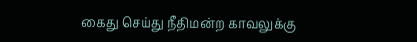கைது செய்து நீதிமன்ற காவலுக்கு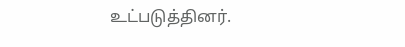உட்படுத்தினர்.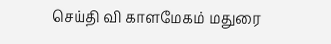செய்தி வி காளமேகம் மதுரை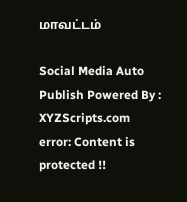மாவட்டம்

Social Media Auto Publish Powered By : XYZScripts.com
error: Content is protected !!